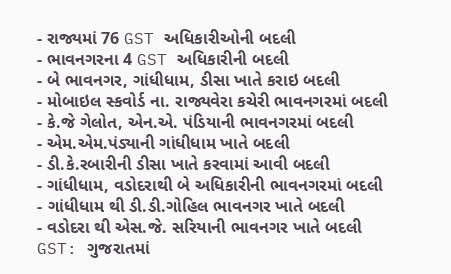- રાજ્યમાં 76 GST અધિકારીઓની બદલી
- ભાવનગરના 4 GST અધિકારીની બદલી
- બે ભાવનગર, ગાંધીધામ, ડીસા ખાતે કરાઇ બદલી
- મોબાઇલ સ્કવોર્ડ ના. રાજ્યવેરા કચેરી ભાવનગરમાં બદલી
- કે.જે ગેલોત, એન.એ. પંડિયાની ભાવનગરમાં બદલી
- એમ.એમ.પંડ્યાની ગાંધીધામ ખાતે બદલી
- ડી.કે.રબારીની ડીસા ખાતે કરવામાં આવી બદલી
- ગાંધીધામ, વડોદરાથી બે અધિકારીની ભાવનગરમાં બદલી
- ગાંધીધામ થી ડી.ડી.ગોહિલ ભાવનગર ખાતે બદલી
- વડોદરા થી એસ.જે. સરિયાની ભાવનગર ખાતે બદલી
GST: ગુજરાતમાં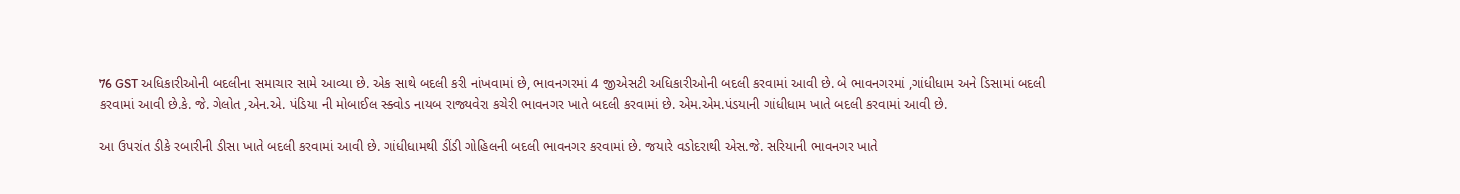76 GST અધિકારીઓની બદલીના સમાચાર સામે આવ્યા છે. એક સાથે બદલી કરી નાંખવામાં છે, ભાવનગરમાં 4 જીએસટી અધિકારીઓની બદલી કરવામાં આવી છે. બે ભાવનગરમાં ,ગાંધીધામ અને ડિસામાં બદલી કરવામાં આવી છે.કે. જે. ગેલોત ,એન.એ. પંડિયા ની મોબાઈલ સ્ક્વોડ નાયબ રાજ્યવેરા કચેરી ભાવનગર ખાતે બદલી કરવામાં છે. એમ.એમ.પંડયાની ગાંધીધામ ખાતે બદલી કરવામાં આવી છે.

આ ઉપરાંત ડીકે રબારીની ડીસા ખાતે બદલી કરવામાં આવી છે. ગાંધીધામથી ડીંડી ગોહિલની બદલી ભાવનગર કરવામાં છે. જયારે વડોદરાથી એસ.જે. સરિયાની ભાવનગર ખાતે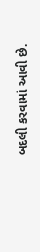બદલી કરવામાં આવી છે.